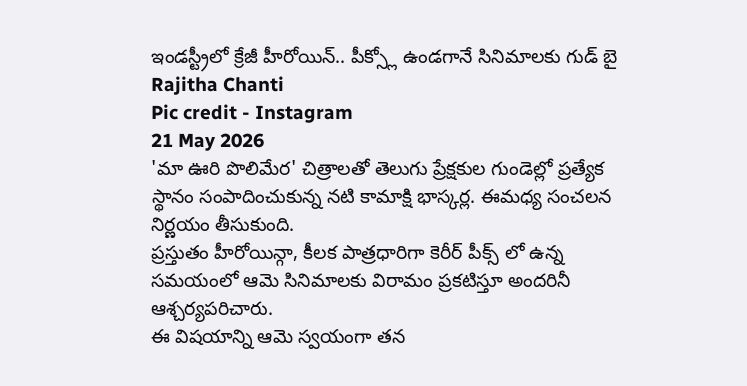ఇండస్ట్రీలో క్రేజీ హీరోయిన్.. పీక్స్లో ఉండగానే సినిమాలకు గుడ్ బై
Rajitha Chanti
Pic credit - Instagram
21 May 2026
'మా ఊరి పొలిమేర' చిత్రాలతో తెలుగు ప్రేక్షకుల గుండెల్లో ప్రత్యేక స్థానం సంపాదించుకున్న నటి కామాక్షి భాస్కర్ల. ఈమధ్య సంచలన నిర్ణయం తీసుకుంది.
ప్రస్తుతం హీరోయిన్గా, కీలక పాత్రధారిగా కెరీర్ పీక్స్ లో ఉన్న సమయంలో ఆమె సినిమాలకు విరామం ప్రకటిస్తూ అందరినీ ఆశ్చర్యపరిచారు.
ఈ విషయాన్ని ఆమె స్వయంగా తన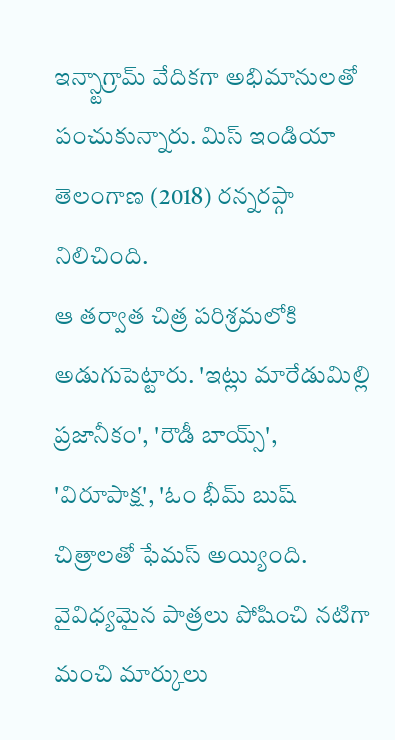ఇన్స్టాగ్రామ్ వేదికగా అభిమానులతో పంచుకున్నారు. మిస్ ఇండియా తెలంగాణ (2018) రన్నరప్గా నిలిచింది.
ఆ తర్వాత చిత్ర పరిశ్రమలోకి అడుగుపెట్టారు. 'ఇట్లు మారేడుమిల్లి ప్రజానీకం', 'రౌడీ బాయ్స్', 'విరూపాక్ష', 'ఓం భీమ్ బుష్ చిత్రాలతో ఫేమస్ అయ్యింది.
వైవిధ్యమైన పాత్రలు పోషించి నటిగా మంచి మార్కులు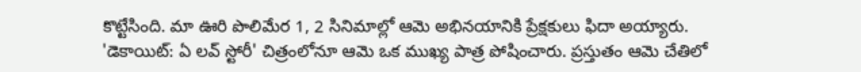కొట్టేసింది. మా ఊరి పొలిమేర 1, 2 సినిమాల్లో ఆమె అభినయానికి ప్రేక్షకులు ఫిదా అయ్యారు.
'డెకాయిట్: ఏ లవ్ స్టోరీ' చిత్రంలోనూ ఆమె ఒక ముఖ్య పాత్ర పోషించారు. ప్రస్తుతం ఆమె చేతిలో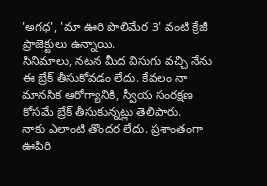'అగధ', 'మా ఊరి పొలిమేర 3' వంటి క్రేజీ ప్రాజెక్టులు ఉన్నాయి.
సినిమాలు, నటన మీద విసుగు వచ్చి నేను ఈ బ్రేక్ తీసుకోవడం లేదు. కేవలం నా మానసిక ఆరోగ్యానికి, స్వీయ సంరక్షణ కోసమే బ్రేక్ తీసుకున్నట్లు తెలిపారు.
నాకు ఎలాంటి తొందర లేదు. ప్రశాంతంగా ఊపిరి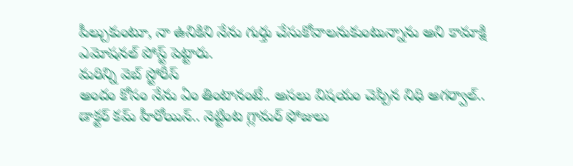పీల్చుకుంటూ, నా ఉనికిని నేను గుర్తు చేసుకోవాలనుకుంటున్నాను అని కామాక్షి ఎమోషనల్ పోస్ట్ పెట్టారు.
మరిన్ని వెబ్ స్టోరీస్
అందం కోసం నేను ఏం తింటానంటే.. అసలు విషయం చెప్పిన నిధి అగర్వాల్..
డాక్టర్ కమ్ హీరోయిన్.. నెట్టింట గ్లామర్ ఫోజులు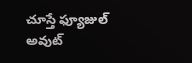చూస్తే ఫ్యూజుల్ అవుట్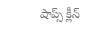షాప్స్ క్లీన్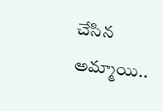చేసిన అమ్మాయి..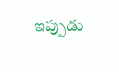ఇప్పుడు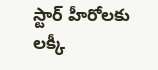స్టార్ హీరోలకు లక్కీ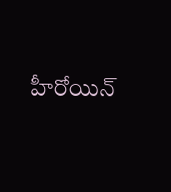హీరోయిన్